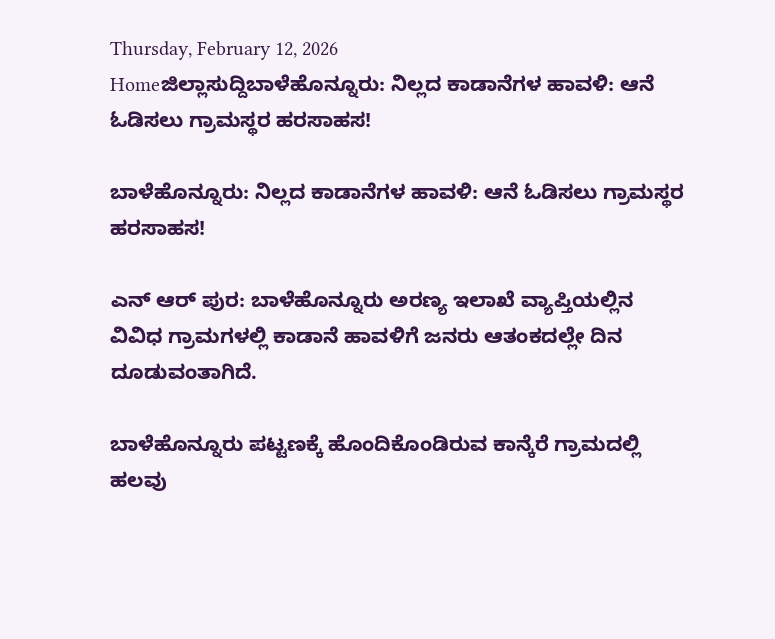Thursday, February 12, 2026
Homeಜಿಲ್ಲಾಸುದ್ದಿಬಾಳೆಹೊನ್ನೂರು: ನಿಲ್ಲದ ಕಾಡಾನೆಗಳ ಹಾವಳಿ: ಆನೆ ಓಡಿಸಲು ಗ್ರಾಮಸ್ಥರ ಹರಸಾಹಸ!

ಬಾಳೆಹೊನ್ನೂರು: ನಿಲ್ಲದ ಕಾಡಾನೆಗಳ ಹಾವಳಿ: ಆನೆ ಓಡಿಸಲು ಗ್ರಾಮಸ್ಥರ ಹರಸಾಹಸ!

ಎನ್‌ ಆರ್‌ ಪುರ: ಬಾಳೆಹೊನ್ನೂರು ಅರಣ್ಯ ಇಲಾಖೆ ವ್ಯಾಪ್ತಿಯಲ್ಲಿನ ವಿವಿಧ ಗ್ರಾಮಗಳಲ್ಲಿ ಕಾಡಾನೆ ಹಾವಳಿಗೆ ಜನರು ಆತಂಕದಲ್ಲೇ ದಿನ ದೂಡುವಂತಾಗಿದೆ.

ಬಾಳೆಹೊನ್ನೂರು ಪಟ್ಟಣಕ್ಕೆ ಹೊಂದಿಕೊಂಡಿರುವ ಕಾನ್ಕೆರೆ ಗ್ರಾಮದಲ್ಲಿ ಹಲವು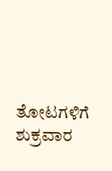ತೋಟಗಳಿಗೆ ಶುಕ್ರವಾರ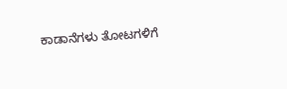ಕಾಡಾನೆಗಳು ತೋಟಗಳಿಗೆ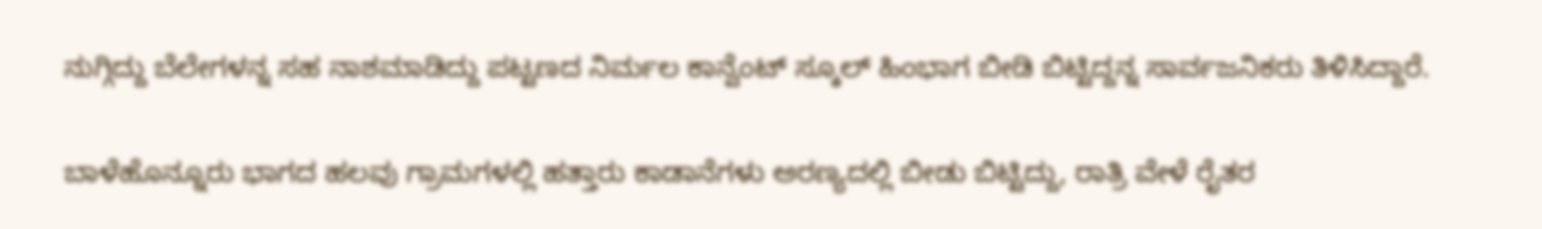ನುಗ್ಗಿದ್ದು ಬೆಲೇಗಳನ್ನ ಸಹ ನಾಶಮಾಡಿದ್ದು ಪಟ್ಟಣದ ನಿರ್ಮಲ ಕಾನ್ವೆಂಟ್‌ ಸ್ಕೂಲ್‌ ಹಿಂಭಾಗ ಬೀಡಿ ಬಿಟ್ಟಿದ್ದನ್ನ ಸಾರ್ವಜನಿಕರು ತಿಳಿಸಿದ್ದಾರೆ.

ಬಾಳೆಹೊನ್ನೂರು ಭಾಗದ ಹಲವು ಗ್ರಾಮಗಳಲ್ಲಿ ಹತ್ತಾರು ಕಾಡಾನೆಗಳು ಅರಣ್ಯದಲ್ಲಿ ಬೀಡು ಬಿಟ್ಟಿದ್ದು, ರಾತ್ರಿ ವೇಳೆ ರೈತರ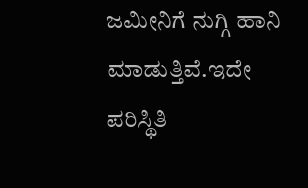ಜಮೀನಿಗೆ ನುಗ್ಗಿ ಹಾನಿ ಮಾಡುತ್ತಿವೆ.ಇದೇ ಪರಿಸ್ಥಿತಿ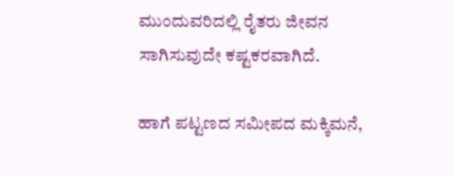ಮುಂದುವರಿದಲ್ಲಿ ರೈತರು ಜೀವನ ಸಾಗಿಸುವುದೇ ಕಷ್ಟಕರವಾಗಿದೆ.

ಹಾಗೆ ಪಟ್ಟಣದ ಸಮೀಪದ ಮಕ್ಕಿಮನೆ,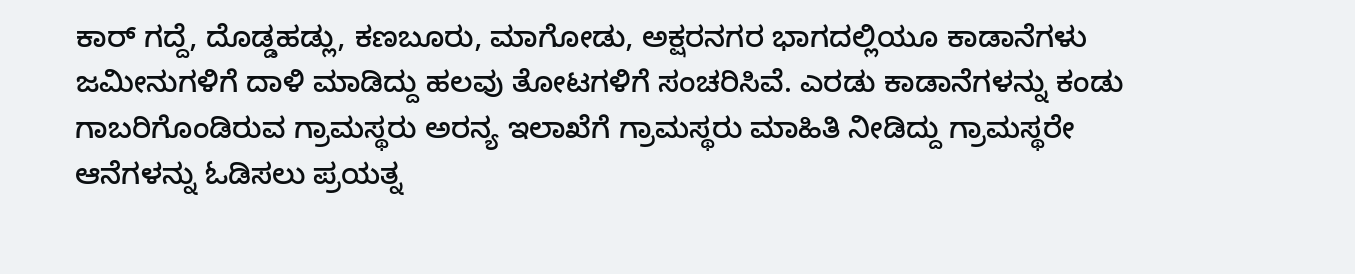ಕಾರ್‌ ಗದ್ದೆ, ದೊಡ್ಡಹಡ್ಲು, ಕಣಬೂರು, ಮಾಗೋಡು, ಅಕ್ಷರನಗರ ಭಾಗದಲ್ಲಿಯೂ ಕಾಡಾನೆಗಳು ಜಮೀನುಗಳಿಗೆ ದಾಳಿ ಮಾಡಿದ್ದು ಹಲವು ತೋಟಗಳಿಗೆ ಸಂಚರಿಸಿವೆ. ಎರಡು ಕಾಡಾನೆಗಳನ್ನು ಕಂಡು ಗಾಬರಿಗೊಂಡಿರುವ ಗ್ರಾಮಸ್ಥರು ಅರನ್ಯ ಇಲಾಖೆಗೆ ಗ್ರಾಮಸ್ಥರು ಮಾಹಿತಿ ನೀಡಿದ್ದು ಗ್ರಾಮಸ್ಥರೇ ಆನೆಗಳನ್ನು ಓಡಿಸಲು ಪ್ರಯತ್ನ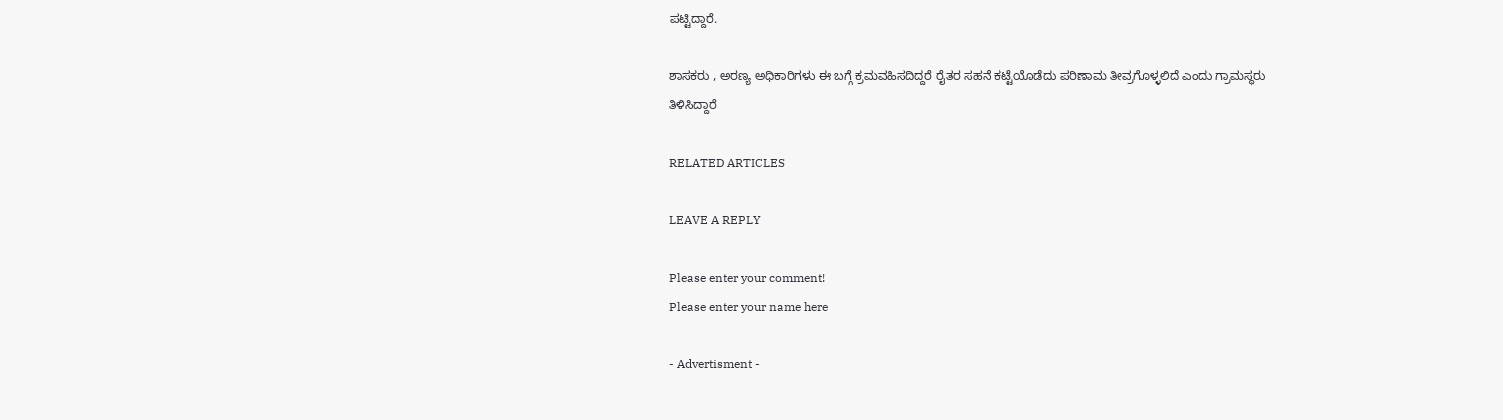ಪಟ್ಟಿದ್ದಾರೆ.

ಶಾಸಕರು , ಅರಣ್ಯ ಅಧಿಕಾರಿಗಳು ಈ ಬಗ್ಗೆ ಕ್ರಮವಹಿಸದಿದ್ದರೆ ರೈತರ ಸಹನೆ ಕಟ್ಟೆಯೊಡೆದು ಪರಿಣಾಮ ತೀವ್ರಗೊಳ್ಳಲಿದೆ ಎಂದು ಗ್ರಾಮಸ್ಥರು ತಿಳಿಸಿದ್ದಾರೆ

RELATED ARTICLES

LEAVE A REPLY

Please enter your comment!
Please enter your name here

- Advertisment -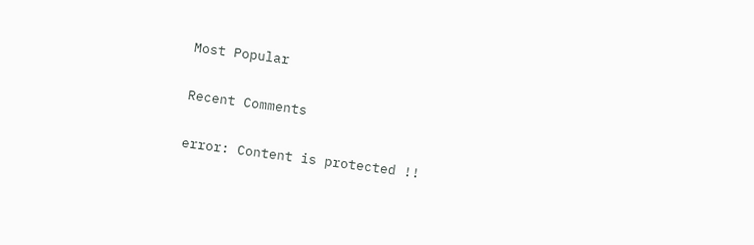Most Popular

Recent Comments

error: Content is protected !!